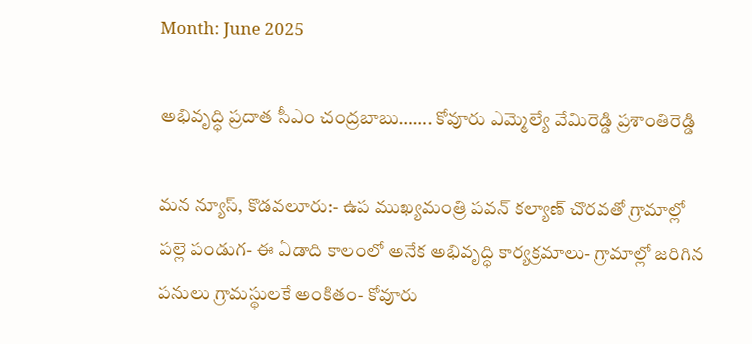Month: June 2025

అభివృద్ధి ప్రదాత సీఎం చంద్రబాబు……. కోవూరు ఎమ్మెల్యే వేమిరెడ్డి ప్రశాంతిరెడ్డి

మన న్యూస్, కొడవలూరు:- ఉప ముఖ్యమంత్రి పవన్‌ కల్యాణ్‌ చొరవతో గ్రామాల్లో పల్లె పండుగ- ఈ ఏడాది కాలంలో అనేక అభివృద్ధి కార్యక్రమాలు- గ్రామాల్లో జరిగిన పనులు గ్రామస్థులకే అంకితం- కోవూరు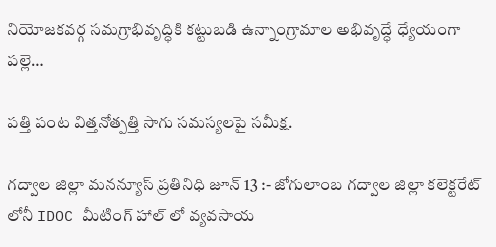నియోజకవర్గ సమగ్రాభివృద్ధికి కట్టుబడి ఉన్నాంగ్రామాల అభివృద్ధే ధ్యేయంగా పల్లె…

పత్తి పంట విత్తనోత్పత్తి సాగు సమస్యలపై సమీక్ష.

గద్వాల జిల్లా మనన్యూస్ ప్రతినిధి జూన్ 13 :- జోగులాంబ గద్వాల జిల్లా కలెక్టరేట్ లోనీ IDOC మీటింగ్ హాల్ లో వ్యవసాయ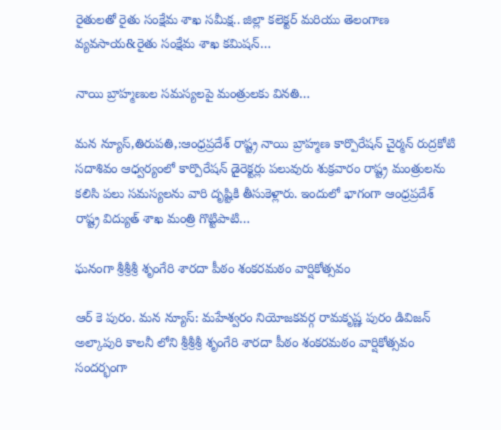రైతులతో రైతు సంక్షేమ శాఖ సమీక్ష.. జిల్లా కలెక్టర్ మరియు తెలంగాణ వ్యవసాయ&రైతు సంక్షేమ శాఖ కమిషన్…

నాయి బ్రాహ్మణుల సమస్యలపై మంత్రులకు వినతి…

మన న్యూస్,తిరుపతి,:ఆంధ్రప్రదేశ్ రాష్ట్ర నాయి బ్రాహ్మణ కార్పొరేషన్ చైర్మన్ రుద్రకోటి సదాశివం ఆధ్వర్యంలో కార్పొరేషన్ డైరెక్టర్లు పలువురు శుక్రవారం రాష్ట్ర మంత్రులను కలిసి పలు సమస్యలను వారి దృష్టికి తీసుకెళ్లారు. ఇందులో భాగంగా ఆంధ్రప్రదేశ్ రాష్ట్ర విద్యుత్ శాఖ మంత్రి గొట్టిపాటి…

ఘనంగా శ్రీశ్రీశ్రీ శృంగేరి శారదా పీఠం శంకరమఠం వార్షికోత్సవం

ఆర్ కె పురం. మన న్యూస్: మహేశ్వరం నియోజకవర్గ రామకృష్ణ పురం డివిజన్ అల్కాపురి కాలనీ లోని శ్రీశ్రీశ్రీ శృంగేరి శారదా పీఠం శంకరమఠం వార్షికోత్సవం సందర్భంగా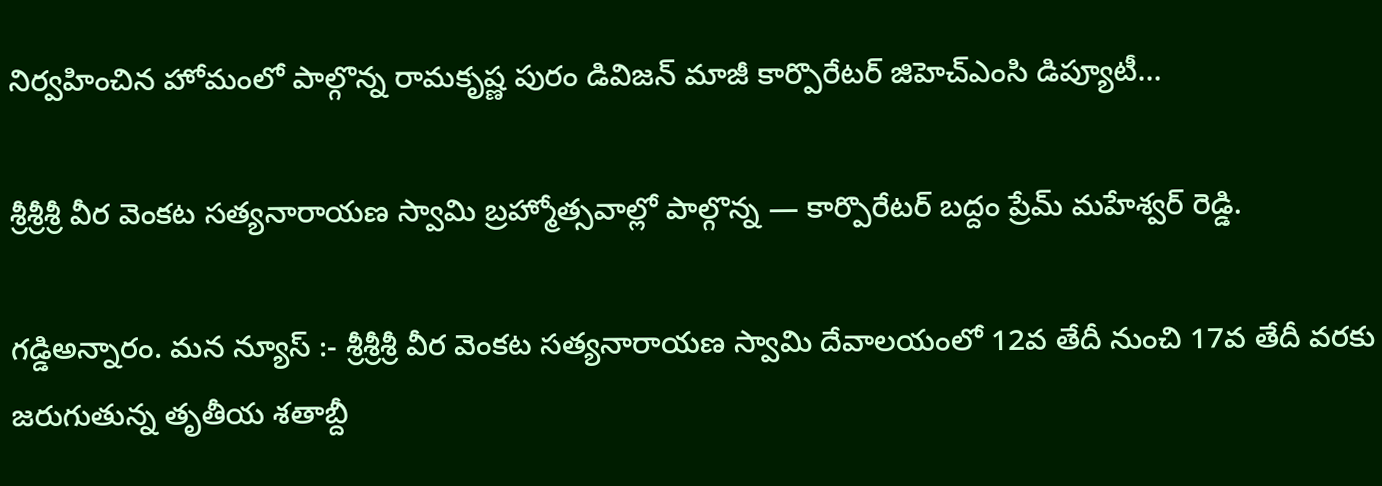నిర్వహించిన హోమంలో పాల్గొన్న రామకృష్ణ పురం డివిజన్ మాజీ కార్పొరేటర్ జిహెచ్ఎంసి డిప్యూటీ…

శ్రీశ్రీశ్రీ వీర వెంకట సత్యనారాయణ స్వామి బ్రహ్మోత్సవాల్లో పాల్గొన్న — కార్పొరేటర్ బద్దం ప్రేమ్ మహేశ్వర్ రెడ్డి.

గడ్డిఅన్నారం. మన న్యూస్ :- శ్రీశ్రీశ్రీ వీర వెంకట సత్యనారాయణ స్వామి దేవాలయంలో 12వ తేదీ నుంచి 17వ తేదీ వరకు జరుగుతున్న తృతీయ శతాబ్దీ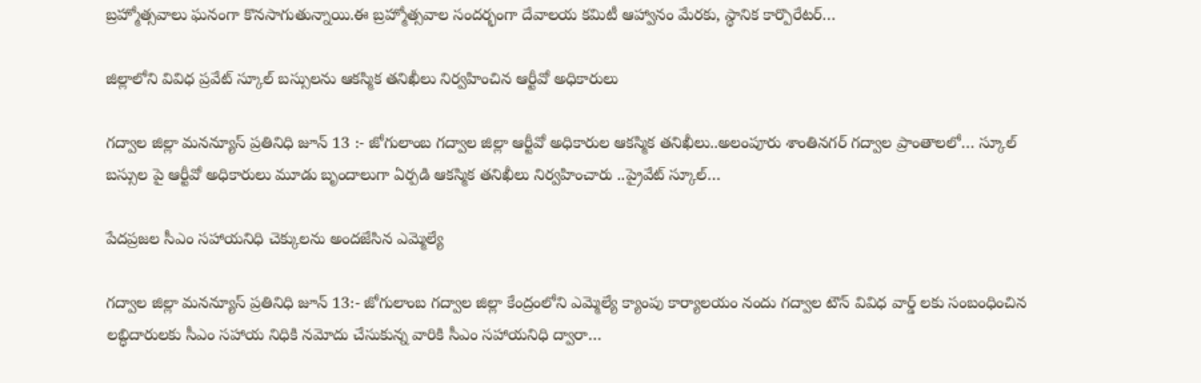బ్రహ్మోత్సవాలు ఘనంగా కొనసాగుతున్నాయి.ఈ బ్రహ్మోత్సవాల సందర్భంగా దేవాలయ కమిటీ ఆహ్వానం మేరకు, స్థానిక కార్పొరేటర్…

జిల్లాలోని వివిధ ప్రవేట్ స్కూల్ బస్సులను ఆకస్మిక తనిఖీలు నిర్వహించిన ఆర్టీవో అధికారులు

గద్వాల జిల్లా మనన్యూస్ ప్రతినిధి జూన్ 13 :- జోగులాంబ గద్వాల జిల్లా ఆర్టీవో అధికారుల ఆకస్మిక తనిఖీలు..అలంపూరు శాంతినగర్ గద్వాల ప్రాంతాలలో… స్కూల్ బస్సుల పై ఆర్టీవో అధికారులు మూడు బృందాలుగా ఏర్పడి ఆకస్మిక తనిఖీలు నిర్వహించారు ..ప్రైవేట్ స్కూల్…

పేదప్రజల సీఎం సహాయనిధి చెక్కులను అందజేసిన ఎమ్మెల్యే

గద్వాల జిల్లా మనన్యూస్ ప్రతినిధి జూన్ 13:- జోగులాంబ గద్వాల జిల్లా కేంద్రంలోని ఎమ్మెల్యే క్యాంపు కార్యాలయం నందు గద్వాల టౌన్ వివిధ వార్డ్ లకు సంబంధించిన లబ్ధిదారులకు సీఎం సహాయ నిధికి నమోదు చేసుకున్న వారికి సీఎం సహాయనిధి ద్వారా…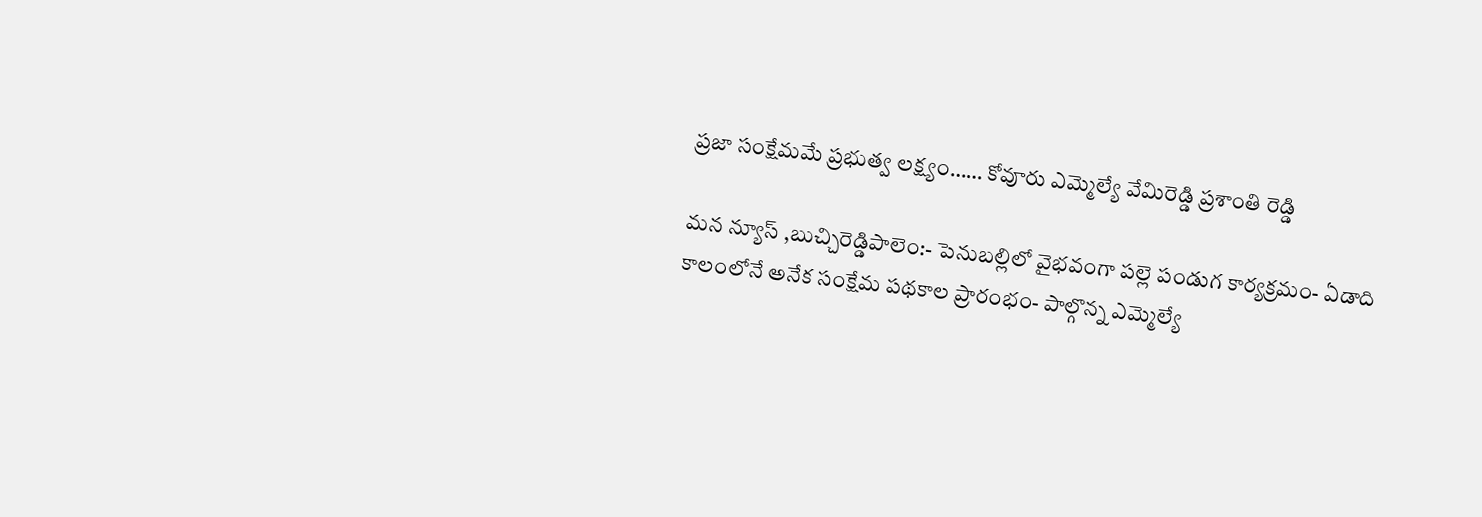ప్రజా సంక్షేమమే ప్రభుత్వ లక్ష్యం…… కోవూరు ఎమ్మెల్యే వేమిరెడ్డి ప్రశాంతి రెడ్డి

మన న్యూస్ ,బుచ్చిరెడ్డిపాలెం:- పెనుబల్లిలో వైభవంగా పల్లె పండుగ కార్యక్రమం- ఏడాది కాలంలోనే అనేక సంక్షేమ పథకాల ప్రారంభం- పాల్గొన్న ఎమ్మెల్యే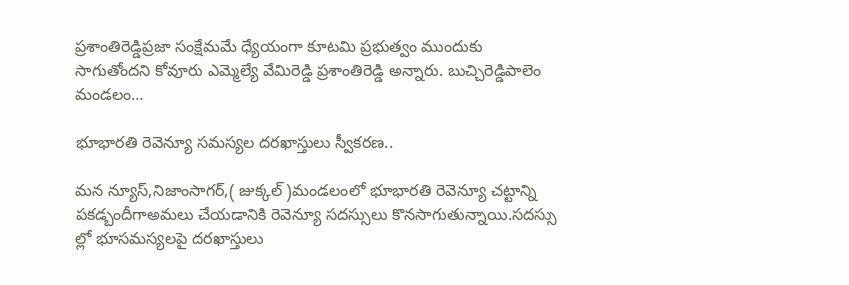ప్రశాంతిరెడ్డిప్రజా సంక్షేమమే ధ్యేయంగా కూటమి ప్రభుత్వం ముందుకు సాగుతోందని కోవూరు ఎమ్మెల్యే వేమిరెడ్డి ప్రశాంతిరెడ్డి అన్నారు. బుచ్చిరెడ్డిపాలెం మండలం…

భూభారతి రెవెన్యూ సమస్యల దరఖాస్తులు స్వీకరణ..

మన న్యూస్,నిజాంసాగర్,( జుక్కల్ )మండలంలో భూభారతి రెవెన్యూ చట్టాన్ని పకడ్బందీగాఅమలు చేయడానికి రెవెన్యూ సదస్సులు కొనసాగుతున్నాయి.సదస్సు ల్లో భూసమస్యలపై దరఖాస్తులు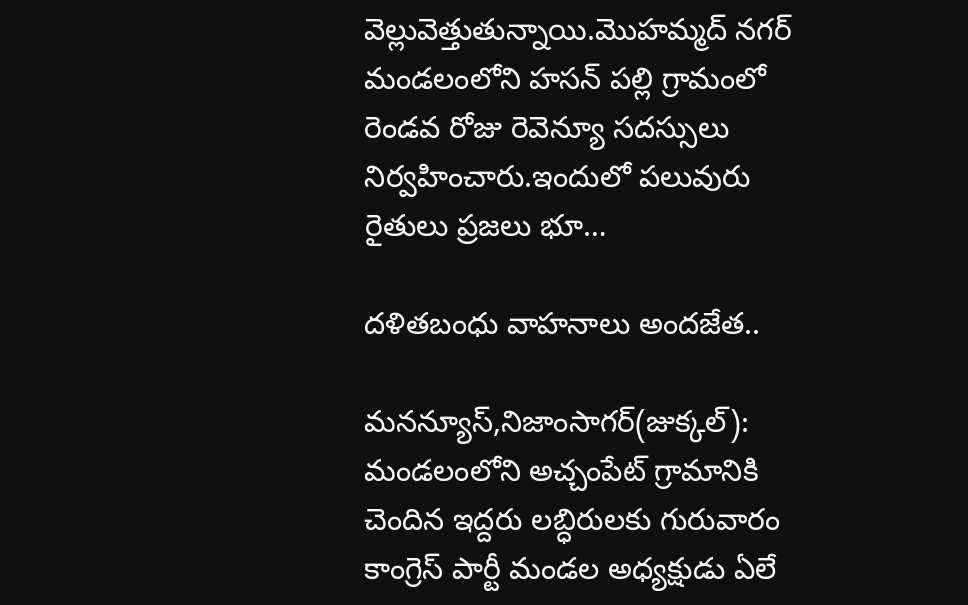వెల్లువెత్తుతున్నాయి.మొహమ్మద్ నగర్ మండలంలోని హసన్ పల్లి గ్రామంలో రెండవ రోజు రెవెన్యూ సదస్సులు నిర్వహించారు.ఇందులో పలువురు రైతులు ప్రజలు భూ…

దళితబంధు వాహనాలు అందజేత..

మనన్యూస్,నిజాంసాగర్(జుక్కల్): మండలంలోని అచ్చంపేట్ గ్రామానికి చెందిన ఇద్దరు లబ్ధిరులకు గురువారం కాంగ్రెస్ పార్టీ మండల అధ్యక్షుడు ఏలే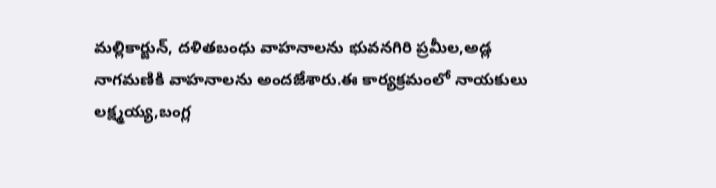మల్లికార్జున్, దళితబంధు వాహనాలను భువనగిరి ప్రమీల,అడ్ల నాగమణికి వాహనాలను అందజేశారు.ఈ కార్యక్రమంలో నాయకులు లక్ష్మయ్య,బంగ్ల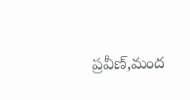ప్రవీణ్,మంద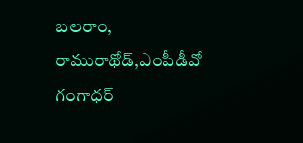బలరాం, రామురాథోడ్,ఎంపీడీవో గంగాధర్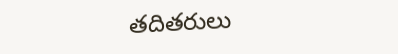తదితరులు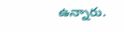ఉన్నారు.